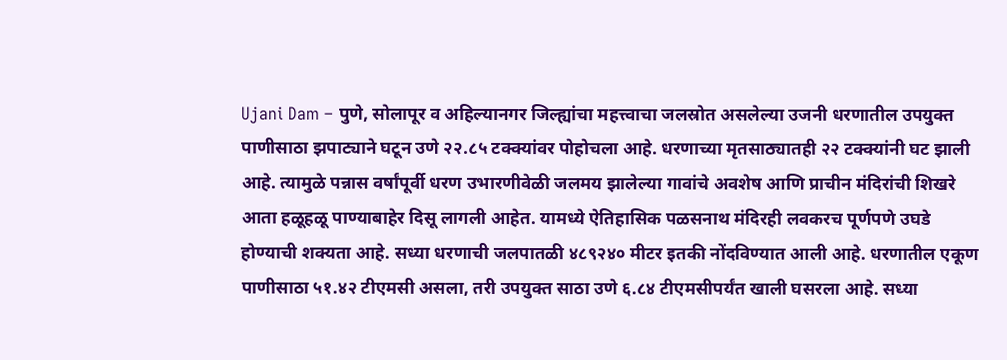Ujani Dam – पुणे, सोलापूर व अहिल्यानगर जिल्ह्यांचा महत्त्वाचा जलस्रोत असलेल्या उजनी धरणातील उपयुक्त पाणीसाठा झपाट्याने घटून उणे २२.८५ टक्क्यांवर पोहोचला आहे. धरणाच्या मृतसाठ्यातही २२ टक्क्यांनी घट झाली आहे. त्यामुळे पन्नास वर्षांपूर्वी धरण उभारणीवेळी जलमय झालेल्या गावांचे अवशेष आणि प्राचीन मंदिरांची शिखरे आता हळूहळू पाण्याबाहेर दिसू लागली आहेत. यामध्ये ऐतिहासिक पळसनाथ मंदिरही लवकरच पूर्णपणे उघडे होण्याची शक्यता आहे. सध्या धरणाची जलपातळी ४८९२४० मीटर इतकी नोंदविण्यात आली आहे. धरणातील एकूण पाणीसाठा ५१.४२ टीएमसी असला, तरी उपयुक्त साठा उणे ६.८४ टीएमसीपर्यंत खाली घसरला आहे. सध्या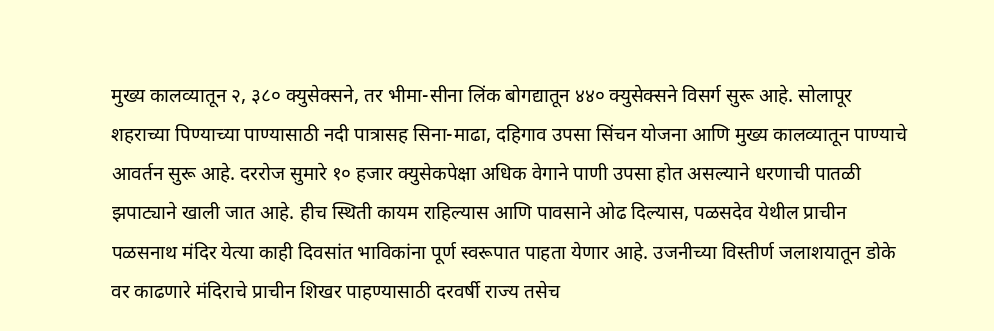मुख्य कालव्यातून २, ३८० क्युसेक्सने, तर भीमा-सीना लिंक बोगद्यातून ४४० क्युसेक्सने विसर्ग सुरू आहे. सोलापूर शहराच्या पिण्याच्या पाण्यासाठी नदी पात्रासह सिना-माढा, दहिगाव उपसा सिंचन योजना आणि मुख्य कालव्यातून पाण्याचे आवर्तन सुरू आहे. दररोज सुमारे १० हजार क्युसेकपेक्षा अधिक वेगाने पाणी उपसा होत असल्याने धरणाची पातळी झपाट्याने खाली जात आहे. हीच स्थिती कायम राहिल्यास आणि पावसाने ओढ दिल्यास, पळसदेव येथील प्राचीन पळसनाथ मंदिर येत्या काही दिवसांत भाविकांना पूर्ण स्वरूपात पाहता येणार आहे. उजनीच्या विस्तीर्ण जलाशयातून डोके वर काढणारे मंदिराचे प्राचीन शिखर पाहण्यासाठी दरवर्षी राज्य तसेच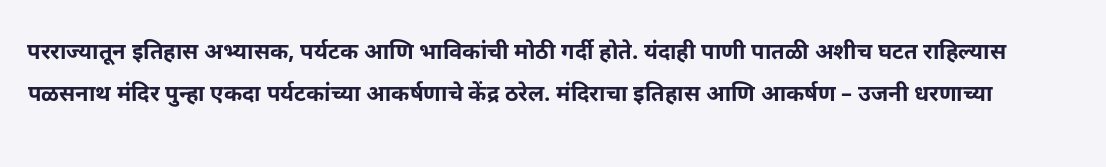परराज्यातून इतिहास अभ्यासक, पर्यटक आणि भाविकांची मोठी गर्दी होते. यंदाही पाणी पातळी अशीच घटत राहिल्यास पळसनाथ मंदिर पुन्हा एकदा पर्यटकांच्या आकर्षणाचे केंद्र ठरेल. मंदिराचा इतिहास आणि आकर्षण – उजनी धरणाच्या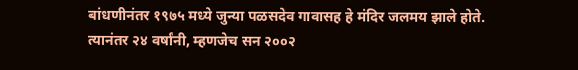बांधणीनंतर १९७५ मध्ये जुन्या पळसदेव गावासह हे मंदिर जलमय झाले होते. त्यानंतर २४ वर्षांनी, म्हणजेच सन २००२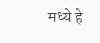मध्ये हे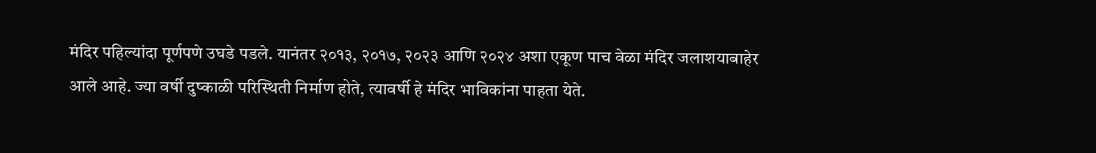मंदिर पहिल्यांदा पूर्णपणे उघडे पडले. यानंतर २०१३, २०१७, २०२३ आणि २०२४ अशा एकूण पाच वेळा मंदिर जलाशयाबाहेर आले आहे. ज्या वर्षी दुष्काळी परिस्थिती निर्माण होते, त्यावर्षी हे मंदिर भाविकांना पाहता येते.